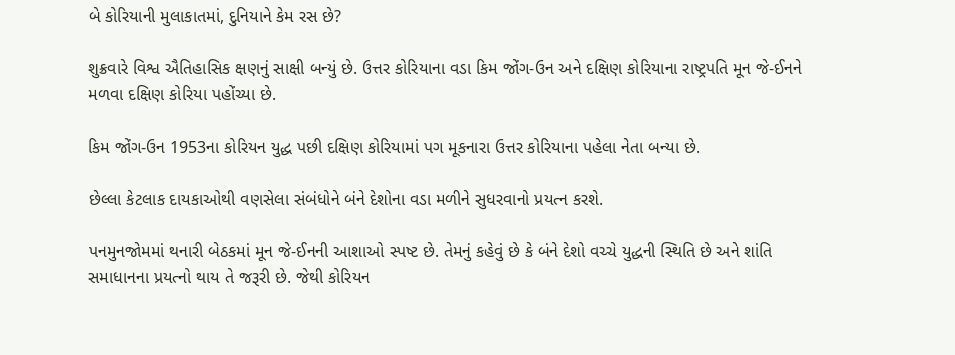બે કોરિયાની મુલાકાતમાં, દુનિયાને કેમ રસ છે?

શુક્રવારે વિશ્વ ઐતિહાસિક ક્ષણનું સાક્ષી બન્યું છે. ઉત્તર કોરિયાના વડા કિમ જોંગ-ઉન અને દક્ષિણ કોરિયાના રાષ્ટ્રપતિ મૂન જે-ઈનને મળવા દક્ષિણ કોરિયા પહોંચ્યા છે.

કિમ જોંગ-ઉન 1953ના કોરિયન યુદ્ધ પછી દક્ષિણ કોરિયામાં પગ મૂકનારા ઉત્તર કોરિયાના પહેલા નેતા બન્યા છે.

છેલ્લા કેટલાક દાયકાઓથી વણસેલા સંબંધોને બંને દેશોના વડા મળીને સુધરવાનો પ્રયત્ન કરશે.

પનમુનજોમમાં થનારી બેઠકમાં મૂન જે-ઈનની આશાઓ સ્પષ્ટ છે. તેમનું કહેવું છે કે બંને દેશો વચ્ચે યુદ્ધની સ્થિતિ છે અને શાંતિ સમાધાનના પ્રયત્નો થાય તે જરૂરી છે. જેથી કોરિયન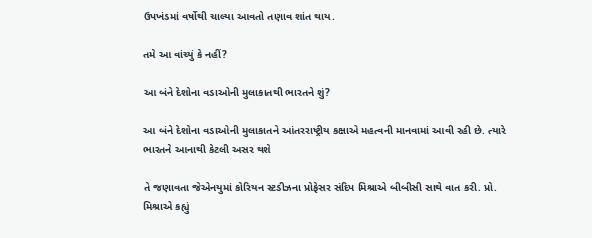ઉપખંડમાં વર્ષોથી ચાલ્યા આવતો તણાવ શાંત થાય.

તમે આ વાંચ્યું કે નહીં?

આ બંને દેશોના વડાઓની મુલાકાતથી ભારતને શું?

આ બંને દેશોના વડાઓની મુલાકાતને આંતરરાષ્ટ્રીય કક્ષાએ મહત્વની માનવામાં આવી રહી છે. ત્યારે ભારતને આનાથી કેટલી અસર થશે

તે જણાવતા જેએનયુમાં કોરિયન સ્ટડીઝના પ્રોફેસર સંદિપ મિશ્રાએ બીબીસી સાથે વાત કરી. પ્રો. મિશ્રાએ કહ્યું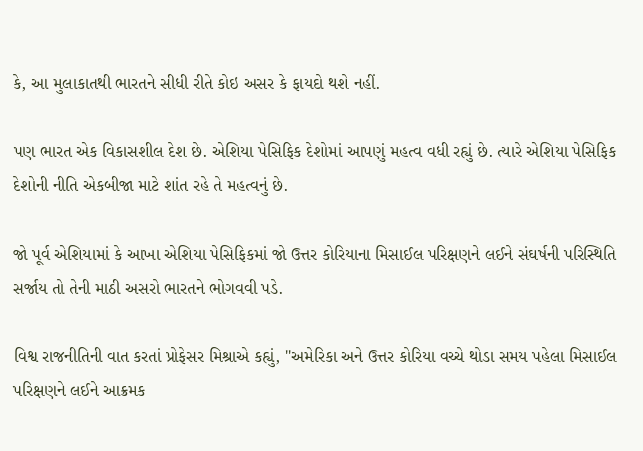કે, આ મુલાકાતથી ભારતને સીધી રીતે કોઇ અસર કે ફાયદો થશે નહીં.

પણ ભારત એક વિકાસશીલ દેશ છે. એશિયા પેસિફિક દેશોમાં આપણું મહત્વ વધી રહ્યું છે. ત્યારે એશિયા પેસિફિક દેશોની નીતિ એકબીજા માટે શાંત રહે તે મહત્વનું છે.

જો પૂર્વ એશિયામાં કે આખા એશિયા પેસિફિકમાં જો ઉત્તર કોરિયાના મિસાઈલ પરિક્ષણને લઈને સંઘર્ષની પરિસ્થિતિ સર્જાય તો તેની માઠી અસરો ભારતને ભોગવવી પડે.

વિશ્વ રાજનીતિની વાત કરતાં પ્રોફેસર મિશ્રાએ કહ્યું, ''અમેરિકા અને ઉત્તર કોરિયા વચ્ચે થોડા સમય પહેલા મિસાઈલ પરિક્ષણને લઈને આક્રમક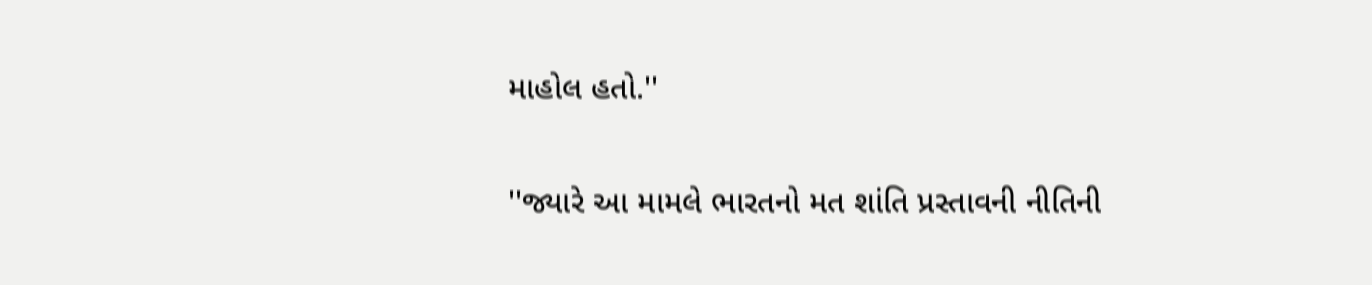માહોલ હતો.''

''જ્યારે આ મામલે ભારતનો મત શાંતિ પ્રસ્તાવની નીતિની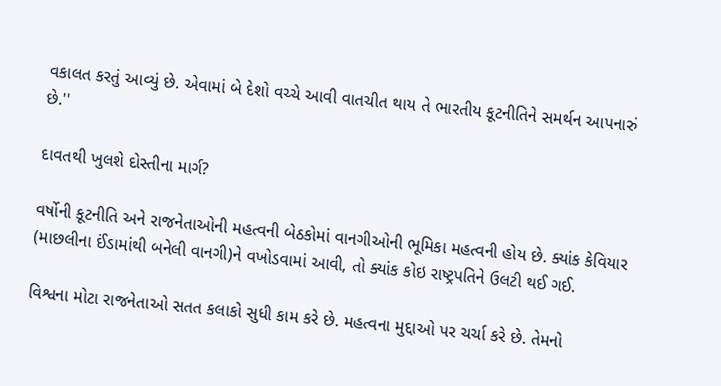વકાલત કરતું આવ્યું છે. એવામાં બે દેશો વચ્ચે આવી વાતચીત થાય તે ભારતીય કૂટનીતિને સમર્થન આપનારું છે.''

દાવતથી ખુલશે દોસ્તીના માર્ગ?

વર્ષોની કૂટનીતિ અને રાજનેતાઓની મહત્વની બેઠકોમાં વાનગીઓની ભૂમિકા મહત્વની હોય છે. ક્યાંક કેવિયાર (માછલીના ઈંડામાંથી બનેલી વાનગી)ને વખોડવામાં આવી, તો ક્યાંક કોઇ રાષ્ટ્રપતિને ઉલટી થઈ ગઈ.

વિશ્વના મોટા રાજનેતાઓ સતત કલાકો સુધી કામ કરે છે. મહત્વના મુદ્દાઓ પર ચર્ચા કરે છે. તેમનો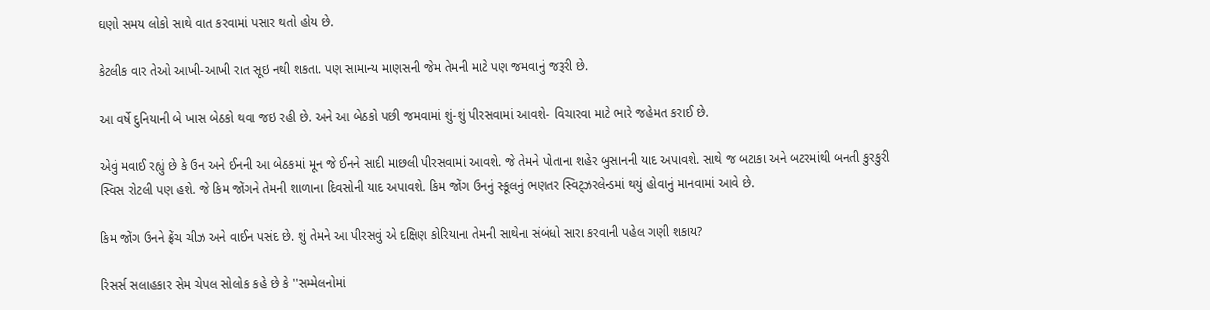ઘણો સમય લોકો સાથે વાત કરવામાં પસાર થતો હોય છે.

કેટલીક વાર તેઓ આખી-આખી રાત સૂઇ નથી શકતા. પણ સામાન્ય માણસની જેમ તેમની માટે પણ જમવાનું જરૂરી છે.

આ વર્ષે દુનિયાની બે ખાસ બેઠકો થવા જઇ રહી છે. અને આ બેઠકો પછી જમવામાં શું-શું પીરસવામાં આવશે- વિચારવા માટે ભારે જહેમત કરાઈ છે.

એવું મવાઈ રહ્યું છે કે ઉન અને ઈનની આ બેઠકમાં મૂન જે ઈનને સાદી માછલી પીરસવામાં આવશે. જે તેમને પોતાના શહેર બુસાનની યાદ અપાવશે. સાથે જ બટાકા અને બટરમાંથી બનતી કુરકુરી સ્વિસ રોટલી પણ હશે. જે કિમ જોંગને તેમની શાળાના દિવસોની યાદ અપાવશે. કિમ જોંગ ઉનનું સ્કૂલનું ભણતર સ્વિટ્ઝરલેન્ડમાં થયું હોવાનું માનવામાં આવે છે.

કિમ જોંગ ઉનને ફ્રેંચ ચીઝ અને વાઈન પસંદ છે. શું તેમને આ પીરસવું એ દક્ષિણ કોરિયાના તેમની સાથેના સંબંધો સારા કરવાની પહેલ ગણી શકાય?

રિસર્સ સલાહકાર સેમ ચેપલ સોલોક કહે છે કે ''સમ્મેલનોમાં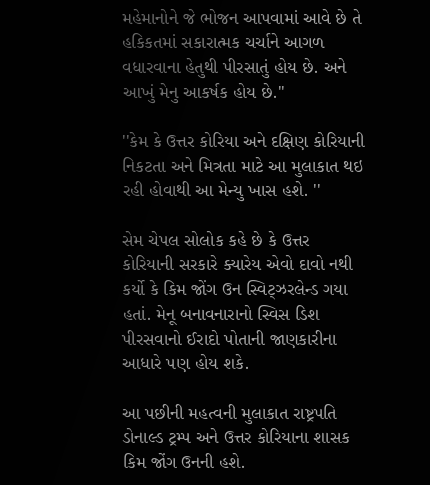મહેમાનોને જે ભોજન આપવામાં આવે છે તે હકિકતમાં સકારાત્મક ચર્ચાને આગળ વધારવાના હેતુથી પીરસાતું હોય છે. અને આખું મેનુ આકર્ષક હોય છે.''

''કેમ કે ઉત્તર કોરિયા અને દક્ષિણ કોરિયાની નિકટતા અને મિત્રતા માટે આ મુલાકાત થઇ રહી હોવાથી આ મેન્યુ ખાસ હશે. ''

સેમ ચેપલ સોલોક કહે છે કે ઉત્તર કોરિયાની સરકારે ક્યારેય એવો દાવો નથી કર્યો કે કિમ જોંગ ઉન સ્વિટ્ઝરલેન્ડ ગયા હતાં. મેનૂ બનાવનારાનો સ્વિસ ડિશ પીરસવાનો ઈરાદો પોતાની જાણકારીના આધારે પણ હોય શકે.

આ પછીની મહત્વની મુલાકાત રાષ્ટ્રપતિ ડોનાલ્ડ ટ્રમ્પ અને ઉત્તર કોરિયાના શાસક કિમ જોંગ ઉનની હશે.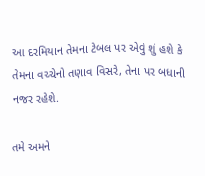આ દરમિયાન તેમના ટેબલ પર એવું શું હશે કે તેમના વચ્ચેનો તણાવ વિસરે, તેના પર બધાની નજર રહેશે.

તમે અમને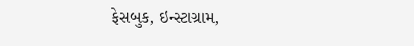ફેસબુક, ઇન્સ્ટાગ્રામ,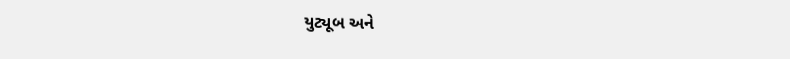યુટ્યૂબ અને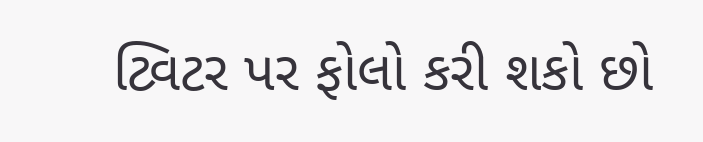ટ્વિટર પર ફોલો કરી શકો છો